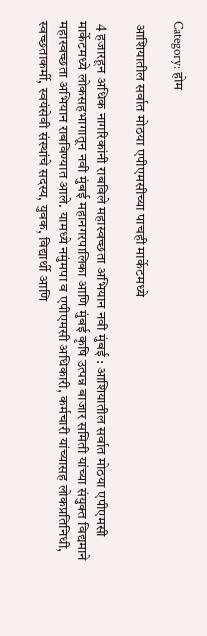Category: होम

 आशियातील सर्वात मोठया एपीएमसीच्या पाचही मार्केटमध्ये

 4 हजारहून अधिक नागरिकांनी राबविले महास्वच्छता अभियान नवी मुंबई : आशियातील सर्वात मोठया एपीएमसी मार्केटमध्ये लोकसहभागातून नवी मुंबई महानगरपालिका आणि मुंबई कृषि उत्पन्न बाजार समिती यांच्या संयुक्त विद्यमाने महास्वच्छता अभियान राबविण्यात आले. यामध्ये नमुंमपा व एपीएमसी अधिकारी, कर्मचारी यांच्यासह लोकप्रतिनिधी, स्वच्छताकर्मी, स्वयंसेवी संस्थांचे सदस्य, युवक, विद्यार्थी आणि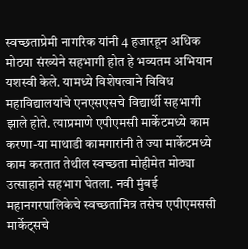स्वच्छताप्रेमी नागरिक यांनी 4 हजारहून अधिक मोठया संख्येने सहभागी होत हे भव्यतम अभियान यशस्वी केले. यामध्ये विशेषत्वाने विविध महाविद्यालयांचे एनएसएसचे विद्यार्थी सहभागी झाले होते. त्याप्रमाणे एपीएमसी मार्केटमध्ये काम करणा-या माथाडी कामगारांनी ते ज्या मार्केटमध्ये काम करतात तेथील स्वच्छता मोहीमेत मोठ्या उत्साहाने सहभाग घेतला. नवी मुंबई महानगरपालिकेचे स्वच्छतामित्र तसेच एपीएमससी मार्केट्सचे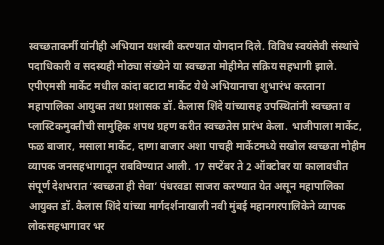स्वच्छताकर्मी यांनीही अभियान यशस्वी करण्यात योगदान दिले. विविध स्वयंसेवी संस्थांचे पदाधिकारी व सदस्यही मोठ्या संख्येने या स्वच्छता मोहीमेत सक्रिय सहभागी झाले. एपीएमसी मार्केट मधील कांदा बटाटा मार्केट येथे अभियानाचा शुभारंभ करताना महापालिका आयुक्त तथा प्रशासक डॉ. कैलास शिंदे यांच्यासह उपस्थितांनी स्वच्छता व प्लास्टिकमुक्तीची सामुहिक शपथ ग्रहण करीत स्वच्छतेस प्रारंभ केला. भाजीपाला मार्केट, फळ बाजार, मसाला मार्केट, दाणा बाजार अशा पाचही मार्केटमध्ये सखोल स्वच्छता मोहीम व्यापक जनसहभागातून राबविण्यात आली. 17 सप्टेंबर ते 2 ऑक्टोबर या कालावधीत संपूर्ण देशभरात ‘स्वच्छता ही सेवा’ पंधरवडा साजरा करण्यात येत असून महापालिका आयुक्त डॉ. कैलास शिंदे यांच्या मार्गदर्शनाखाली नवी मुंबई महानगरपालिकेने व्यापक लोकसहभागावर भर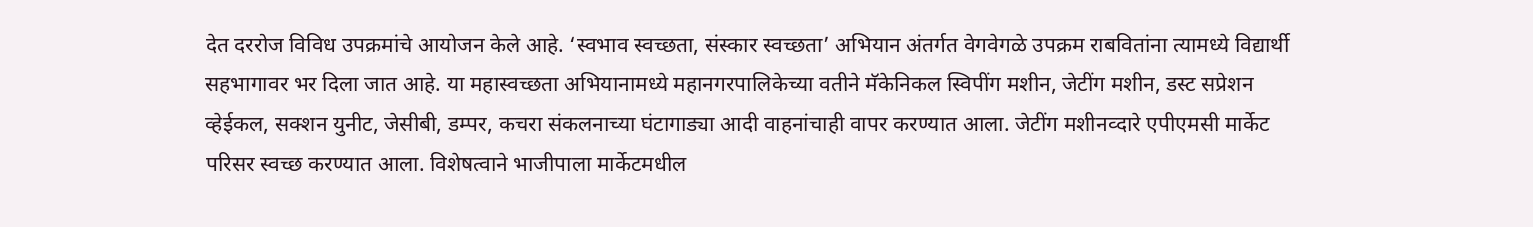देत दररोज विविध उपक्रमांचे आयोजन केले आहे. ‘स्वभाव स्वच्छता, संस्कार स्वच्छता’ अभियान अंतर्गत वेगवेगळे उपक्रम राबवितांना त्यामध्ये विद्यार्थी सहभागावर भर दिला जात आहे. या महास्वच्छता अभियानामध्ये महानगरपालिकेच्या वतीने मॅकेनिकल स्विपींग मशीन, जेटींग मशीन, डस्ट सप्रेशन व्हेईकल, सक्शन युनीट, जेसीबी, डम्पर, कचरा संकलनाच्या घंटागाड्या आदी वाहनांचाही वापर करण्यात आला. जेटींग मशीनव्दारे एपीएमसी मार्केट परिसर स्वच्छ करण्यात आला. विशेषत्वाने भाजीपाला मार्केटमधील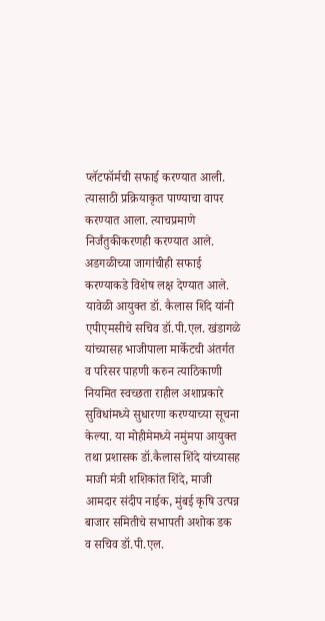प्लॅटफॉर्मची सफाई करण्यात आली. त्यासाठी प्रक्रियाकृत पाण्याचा वापर करण्यात आला. त्याचप्रमाणे निर्जंतुकीकरणही करण्यात आले. अडगळीच्या जागांचीही सफाई करण्याकडे विशेष लक्ष देण्यात आले. यावेळी आयुक्त डॉ. कैलास शिंदे यांनी एपीएमसीचे सचिव डॉ.पी.एल. खंडागळे यांच्यासह भाजीपाला मार्केटची अंतर्गत व परिसर पाहणी करुन त्याठिकाणी नियमित स्वच्छता राहील अशाप्रकारे सुविधांमध्ये सुधारणा करण्याच्या सूचना केल्या. या मोहीमेमध्ये नमुंमपा आयुक्त तथा प्रशासक डॉ.कैलास शिंदे यांच्यासह माजी मंत्री शशिकांत शिंदे, माजी आमदार संदीप नाईक, मुंबई कृषि उत्पन्न बाजार समितीचे सभापती अशोक डक व सचिव डॉ.पी.एल.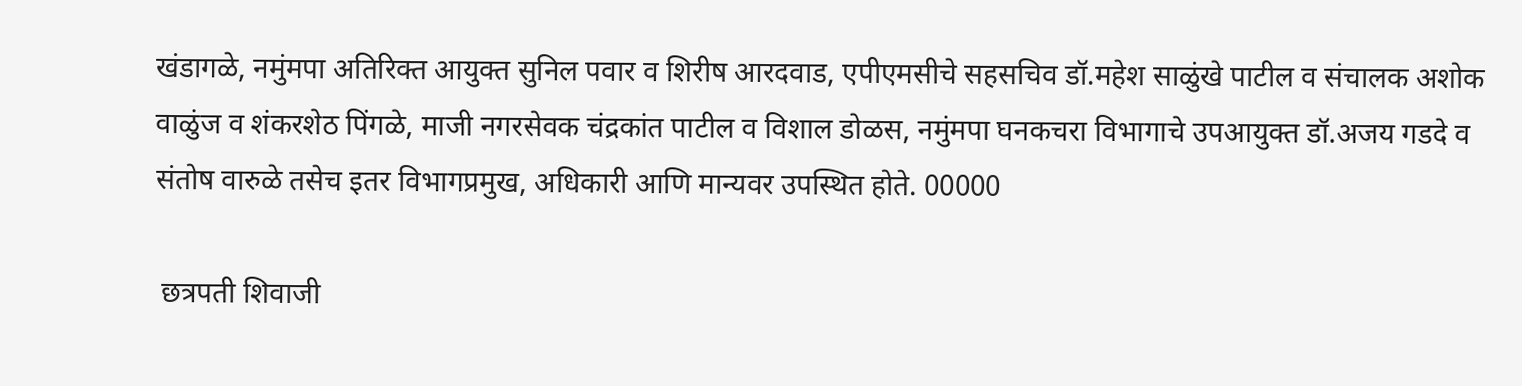खंडागळे, नमुंमपा अतिरिक्त आयुक्त सुनिल पवार व शिरीष आरदवाड, एपीएमसीचे सहसचिव डॉ.महेश साळुंखे पाटील व संचालक अशोक वाळुंज व शंकरशेठ पिंगळे, माजी नगरसेवक चंद्रकांत पाटील व विशाल डोळस, नमुंमपा घनकचरा विभागाचे उपआयुक्त डॉ.अजय गडदे व संतोष वारुळे तसेच इतर विभागप्रमुख, अधिकारी आणि मान्यवर उपस्थित होते. 00000

 छत्रपती शिवाजी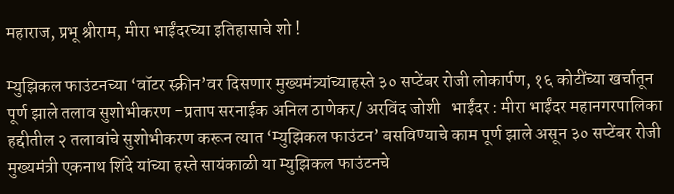महाराज, प्रभू श्रीराम, मीरा भाईंदरच्या इतिहासाचे शो !

म्युझिकल फाउंटनच्या ‘वॉटर स्क्रीन’वर दिसणार मुख्यमंत्र्यांच्याहस्ते ३० सप्टेंबर रोजी लोकार्पण, १६ कोटींच्या खर्चातून पूर्ण झाले तलाव सुशोभीकरण -प्रताप सरनाईक अनिल ठाणेकर/ अरविंद जोशी   भाईंदर : मीरा भाईंदर महानगरपालिका हद्दीतील २ तलावांचे सुशोभीकरण करून त्यात ‘म्युझिकल फाउंटन’ बसविण्याचे काम पूर्ण झाले असून ३० सप्टेंबर रोजी मुख्यमंत्री एकनाथ शिंदे यांच्या हस्ते सायंकाळी या म्युझिकल फाउंटनचे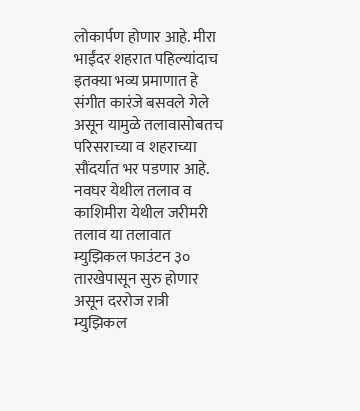लोकार्पण होणार आहे. मीरा भाईंदर शहरात पहिल्यांदाच इतक्या भव्य प्रमाणात हे संगीत कारंजे बसवले गेले असून यामुळे तलावासोबतच परिसराच्या व शहराच्या सौंदर्यात भर पडणार आहे. नवघर येथील तलाव व काशिमीरा येथील जरीमरी तलाव या तलावात म्युझिकल फाउंटन ३० तारखेपासून सुरु होणार असून दररोज रात्री म्युझिकल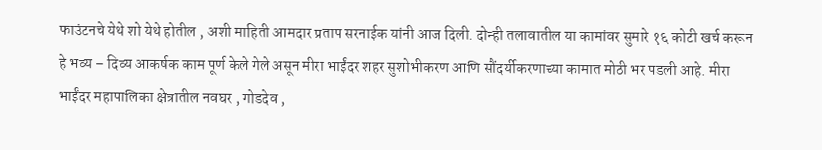फाउंटनचे येथे शो येथे होतील , अशी माहिती आमदार प्रताप सरनाईक यांनी आज दिली. दोन्ही तलावातील या कामांवर सुमारे १६ कोटी खर्च करून हे भव्य – दिव्य आकर्षक काम पूर्ण केले गेले असून मीरा भाईंदर शहर सुशोभीकरण आणि सौंदर्यीकरणाच्या कामात मोठी भर पडली आहे. मीरा भाईंदर महापालिका क्षेत्रातील नवघर , गोडदेव ,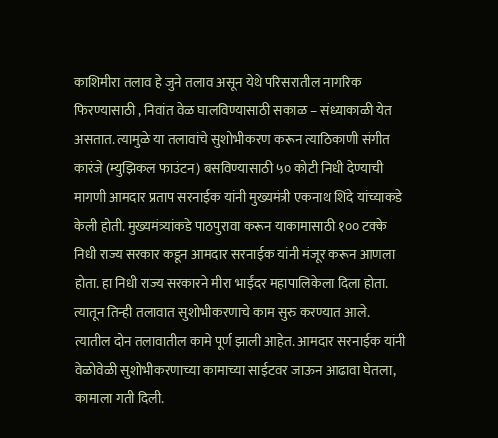काशिमीरा तलाव हे जुने तलाव असून येथे परिसरातील नागरिक फिरण्यासाठी , निवांत वेळ घालविण्यासाठी सकाळ – संध्याकाळी येत असतात. त्यामुळे या तलावांचे सुशोभीकरण करून त्याठिकाणी संगीत कारंजे (म्युझिकल फाउंटन) बसविण्यासाठी ५० कोटी निधी देण्याची मागणी आमदार प्रताप सरनाईक यांनी मुख्यमंत्री एकनाथ शिंदे यांच्याकडे केली होती. मुख्यमंत्र्यांकडे पाठपुरावा करून याकामासाठी १०० टक्के निधी राज्य सरकार कडून आमदार सरनाईक यांनी मंजूर करून आणला होता. हा निधी राज्य सरकारने मीरा भाईंदर महापालिकेला दिला होता. त्यातून तिन्ही तलावात सुशोभीकरणाचे काम सुरु करण्यात आले. त्यातील दोन तलावातील कामे पूर्ण झाली आहेत. आमदार सरनाईक यांनी वेळोवेळी सुशोभीकरणाच्या कामाच्या साईटवर जाऊन आढावा घेतला, कामाला गती दिली.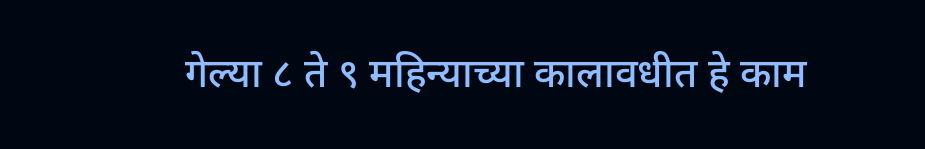गेल्या ८ ते ९ महिन्याच्या कालावधीत हे काम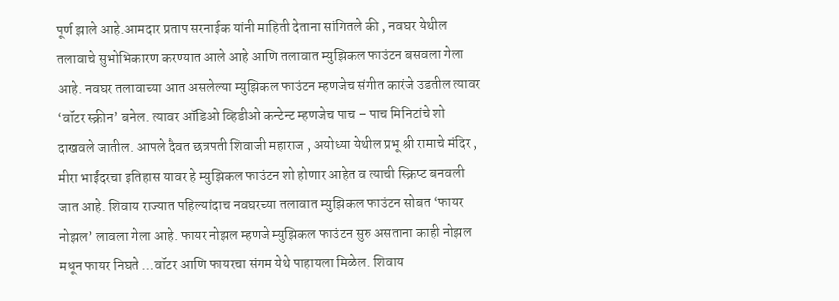पूर्ण झाले आहे.आमदार प्रताप सरनाईक यांनी माहिती देताना सांगितले की , नवघर येथील तलावाचे सुभोभिकारण करण्यात आले आहे आणि तलावात म्युझिकल फाउंटन बसवला गेला आहे. नवघर तलावाच्या आत असलेल्या म्युझिकल फाउंटन म्हणजेच संगीत कारंजे उडतील त्यावर ‘वॉटर स्क्रीन’ बनेल. त्यावर ऑडिओ व्हिडीओ कन्टेन्ट म्हणजेच पाच – पाच मिनिटांचे शो दाखवले जातील. आपले दैवत छत्रपती शिवाजी महाराज , अयोध्या येथील प्रभू श्री रामाचे मंदिर , मीरा भाईंदरचा इतिहास यावर हे म्युझिकल फाउंटन शो होणार आहेत व त्याची स्क्रिप्ट बनवली जात आहे. शिवाय राज्यात पहिल्यांदाच नवघरच्या तलावात म्युझिकल फाउंटन सोबत ‘फायर नोझल’ लावला गेला आहे. फायर नोझल म्हणजे म्युझिकल फाउंटन सुरु असताना काही नोझल मधून फायर निघते …वॉटर आणि फायरचा संगम येथे पाहायला मिळेल. शिवाय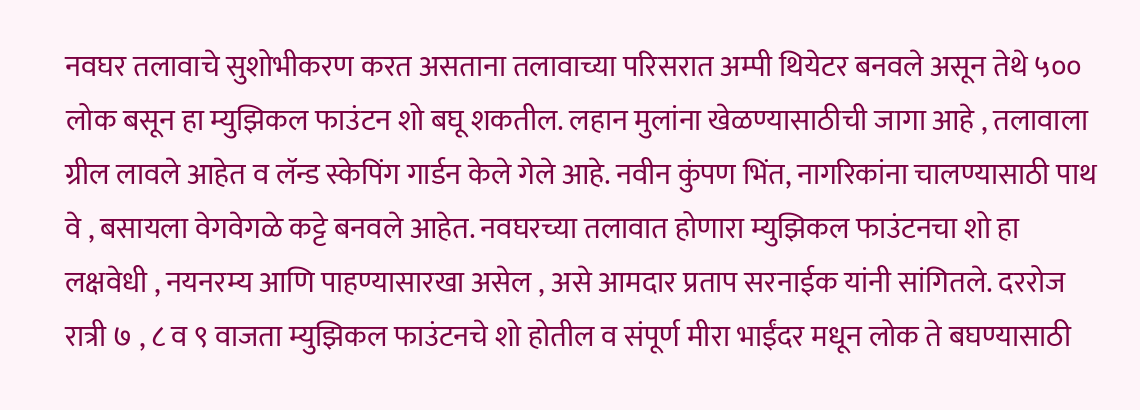नवघर तलावाचे सुशोभीकरण करत असताना तलावाच्या परिसरात अम्पी थियेटर बनवले असून तेथे ५०० लोक बसून हा म्युझिकल फाउंटन शो बघू शकतील. लहान मुलांना खेळण्यासाठीची जागा आहे , तलावाला ग्रील लावले आहेत व लॅन्ड स्केपिंग गार्डन केले गेले आहे. नवीन कुंपण भिंत, नागरिकांना चालण्यासाठी पाथ वे , बसायला वेगवेगळे कट्टे बनवले आहेत. नवघरच्या तलावात होणारा म्युझिकल फाउंटनचा शो हा लक्षवेधी , नयनरम्य आणि पाहण्यासारखा असेल , असे आमदार प्रताप सरनाईक यांनी सांगितले. दररोज रात्री ७ , ८ व ९ वाजता म्युझिकल फाउंटनचे शो होतील व संपूर्ण मीरा भाईंदर मधून लोक ते बघण्यासाठी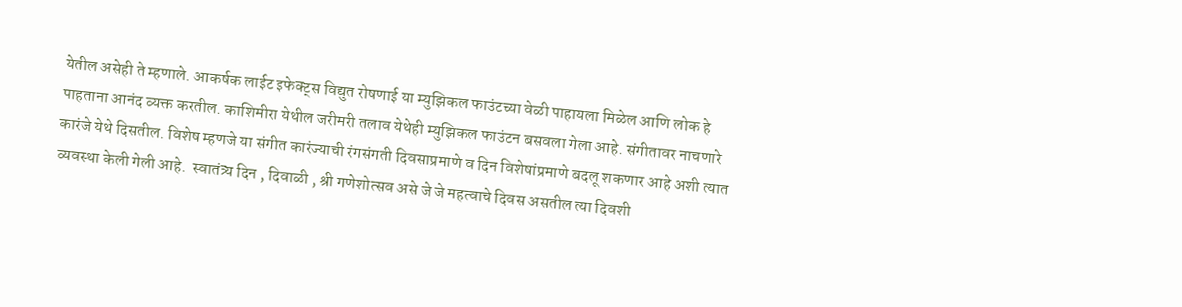येतील असेही ते म्हणाले. आकर्षक लाईट इफेक्ट्स विद्युत रोषणाई या म्युझिकल फाउंटच्या वेळी पाहायला मिळेल आणि लोक हे पाहताना आनंद व्यक्त करतील. काशिमीरा येथील जरीमरी तलाव येथेही म्युझिकल फाउंटन बसवला गेला आहे. संगीतावर नाचणारे कारंजे येथे दिसतील. विशेष म्हणजे या संगीत कारंज्याची रंगसंगती दिवसाप्रमाणे व दिन विशेषांप्रमाणे बदलू शकणार आहे अशी त्यात व्यवस्था केली गेली आहे.  स्वातंत्र्य दिन , दिवाळी , श्री गणेशोत्सव असे जे जे महत्वाचे दिवस असतील त्या दिवशी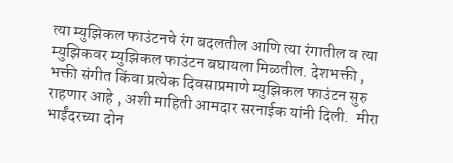त्या म्युझिकल फाउंटनचे रंग बदलतील आणि त्या रंगातील व त्या म्युझिकवर म्युझिकल फाउंटन बघायला मिळतील. देशभक्ती , भक्ती संगीत किंवा प्रत्येक दिवसाप्रमाणे म्युझिकल फाउंटन सुरु राहणार आहे , अशी माहिती आमदार सरनाईक यांनी दिली.  मीरा भाईंदरच्या दोन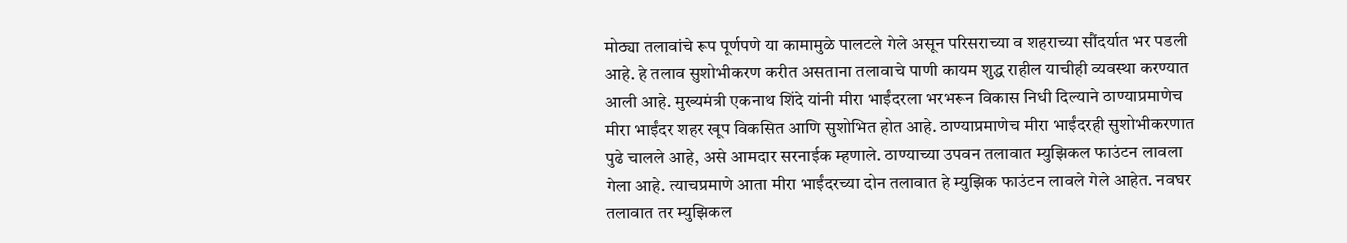मोठ्या तलावांचे रूप पूर्णपणे या कामामुळे पालटले गेले असून परिसराच्या व शहराच्या सौंदर्यात भर पडली आहे. हे तलाव सुशोभीकरण करीत असताना तलावाचे पाणी कायम शुद्ध राहील याचीही व्यवस्था करण्यात आली आहे. मुख्यमंत्री एकनाथ शिंदे यांनी मीरा भाईंदरला भरभरून विकास निधी दिल्याने ठाण्याप्रमाणेच मीरा भाईंदर शहर खूप विकसित आणि सुशोभित होत आहे. ठाण्याप्रमाणेच मीरा भाईंदरही सुशोभीकरणात पुढे चालले आहे, असे आमदार सरनाईक म्हणाले. ठाण्याच्या उपवन तलावात म्युझिकल फाउंटन लावला गेला आहे. त्याचप्रमाणे आता मीरा भाईंदरच्या दोन तलावात हे म्युझिक फाउंटन लावले गेले आहेत. नवघर तलावात तर म्युझिकल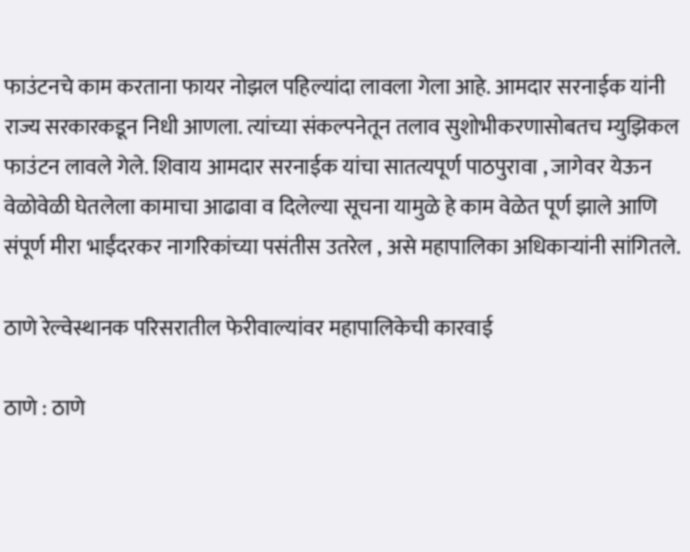फाउंटनचे काम करताना फायर नोझल पहिल्यांदा लावला गेला आहे. आमदार सरनाईक यांनी राज्य सरकारकडून निधी आणला. त्यांच्या संकल्पनेतून तलाव सुशोभीकरणासोबतच म्युझिकल फाउंटन लावले गेले. शिवाय आमदार सरनाईक यांचा सातत्यपूर्ण पाठपुरावा , जागेवर येऊन वेळोवेळी घेतलेला कामाचा आढावा व दिलेल्या सूचना यामुळे हे काम वेळेत पूर्ण झाले आणि संपूर्ण मीरा भाईंदरकर नागरिकांच्या पसंतीस उतरेल , असे महापालिका अधिकाऱ्यांनी सांगितले.

ठाणे रेल्वेस्थानक परिसरातील फेरीवाल्यांवर महापालिकेची कारवाई

ठाणे : ठाणे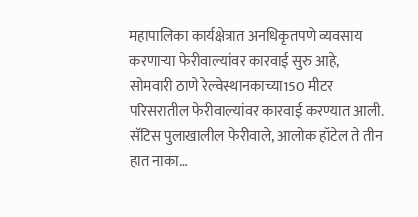महापालिका कार्यक्षेत्रात अनधिकृतपणे व्यवसाय करणाऱ्या फेरीवाल्यांवर कारवाई सुरु आहे, सोमवारी ठाणे रेल्वेस्थानकाच्या150 मीटर परिसरातील फेरीवाल्यांवर कारवाई करण्यात आली. सॅटिस पुलाखालील फेरीवाले, आलोक हॉटेल ते तीन हात नाका…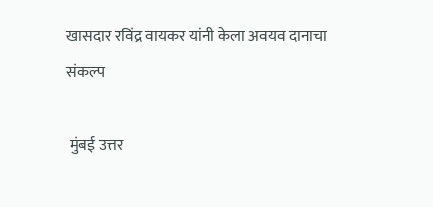खासदार रविंद्र वायकर यांनी केला अवयव दानाचा संकल्प

 मुंबई उत्तर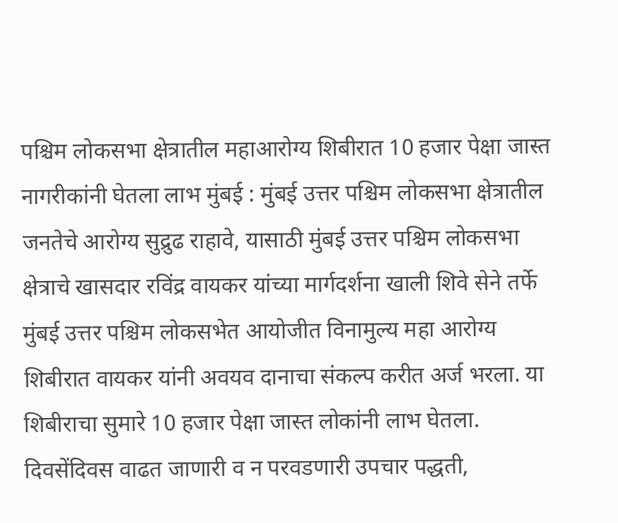पश्चिम लोकसभा क्षेत्रातील महाआरोग्य शिबीरात 10 हजार पेक्षा जास्त नागरीकांनी घेतला लाभ मुंबई : मुंबई उत्तर पश्चिम लोकसभा क्षेत्रातील जनतेचे आरोग्य सुद्रुढ राहावे, यासाठी मुंबई उत्तर पश्चिम लोकसभा क्षेत्राचे खासदार रविंद्र वायकर यांच्या मार्गदर्शना खाली शिवे सेने तर्फे मुंबई उत्तर पश्चिम लोकसभेत आयोजीत विनामुल्य महा आरोग्य शिबीरात वायकर यांनी अवयव दानाचा संकल्प करीत अर्ज भरला. या शिबीराचा सुमारे 10 हजार पेक्षा जास्त लोकांनी लाभ घेतला. दिवसेंदिवस वाढत जाणारी व न परवडणारी उपचार पद्धती,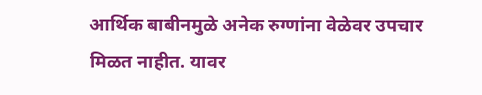आर्थिक बाबीनमुळे अनेक रुग्णांना वेळेवर उपचार मिळत नाहीत. यावर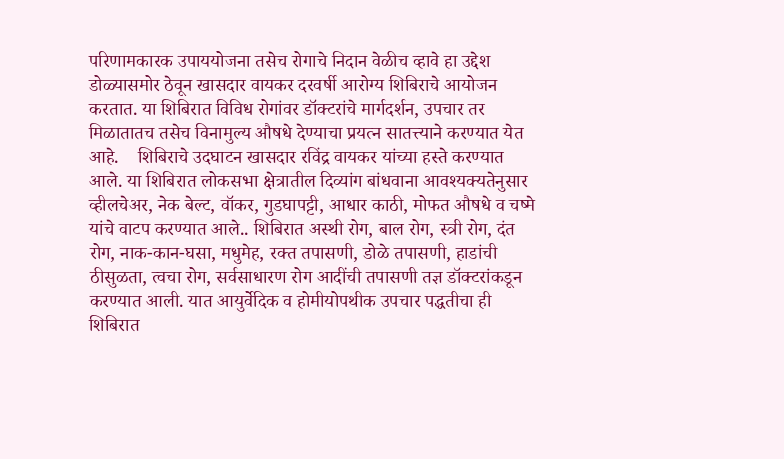परिणामकारक उपाययोजना तसेच रोगाचे निदान वेळीच व्हावे हा उद्देश डोळ्यासमोर ठेवून खासदार वायकर दरवर्षी आरोग्य शिबिराचे आयोजन करतात. या शिबिरात विविध रोगांवर डॉक्टरांचे मार्गदर्शन, उपचार तर मिळातातच तसेच विनामुल्य औषधे देण्याचा प्रयत्न सातत्त्याने करण्यात येत आहे.    शिबिराचे उदघाटन खासदार रविंद्र वायकर यांच्या हस्ते करण्यात आले. या शिबिरात लोकसभा क्षेत्रातील दिव्यांग बांधवाना आवश्यक्यतेनुसार व्हीलचेअर, नेक बेल्ट, वॉकर, गुडघापट्टी, आधार काठी, मोफत औषधे व चष्मे यांचे वाटप करण्यात आले.. शिबिरात अस्थी रोग, बाल रोग, स्त्री रोग, दंत रोग, नाक-कान-घसा, मधुमेह, रक्त तपासणी, डोळे तपासणी, हाडांची ठीसुळता, त्वचा रोग, सर्वसाधारण रोग आदींची तपासणी तज्ञ डॉक्टरांकडून करण्यात आली. यात आयुर्वेदिक व होमीयोपथीक उपचार पद्धतीचा ही शिबिरात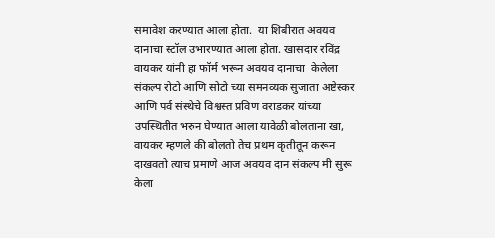समावेश करण्यात आला होता.  या शिबीरात अवयव दानाचा स्टॉल उभारण्यात आला होता. खासदार रविंद्र वायकर यांनी हा फॉर्म भरून अवयव दानाचा  केलेला  संकल्प रोटो आणि सोटो च्या समनव्यक सुजाता अष्टेस्कर आणि पर्व संस्थेचे विश्वस्त प्रविण वराडकर यांच्या उपस्थितीत भरुन घेण्यात आला यावेळी बोलताना खा, वायकर म्हणले की बोलतो तेच प्रथम कृतीतून करून दाखवतो त्याच प्रमाणे आज अवयव दान संकल्प मी सुरू केला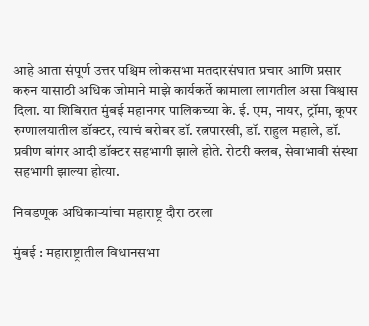आहे आता संपूर्ण उत्तर पश्चिम लोकसभा मतदारसंघात प्रचार आणि प्रसार करुन यासाठी अधिक जोमाने माझे कार्यकर्ते कामाला लागतील असा विश्वास दिला. या शिबिरात मुंबई महानगर पालिकच्या के. ई. एम, नायर, ट्रॉमा, कूपर रुग्णालयातील डॉक्टर, त्याचं बरोबर डॉ. रत्नपारखी, डॉ. राहुल महाले, डॉ. प्रवीण बांगर आदी डॉक्टर सहभागी झाले होते. रोटरी क्लब, सेवाभावी संस्था सहभागी झाल्या होत्या.

निवडणूक अधिकाऱ्यांचा महाराष्ट्र दौरा ठरला

मुंबई : महाराष्ट्रातील विधानसभा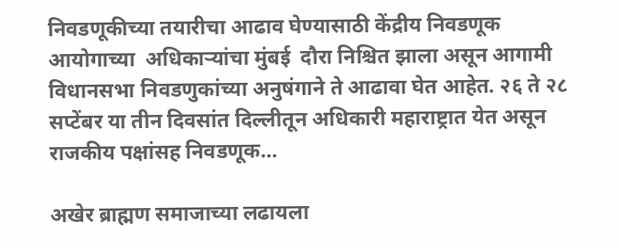निवडणूकीच्या तयारीचा आढाव घेण्यासाठी केंद्रीय निवडणूक आयोगाच्या  अधिकाऱ्यांचा मुंबई  दौरा निश्चित झाला असून आगामी विधानसभा निवडणुकांच्या अनुषंगाने ते आढावा घेत आहेत. २६ ते २८ सप्टेंबर या तीन दिवसांत दिल्लीतून अधिकारी महाराष्ट्रात येत असून राजकीय पक्षांसह निवडणूक…

अखेर ब्राह्मण समाजाच्या लढायला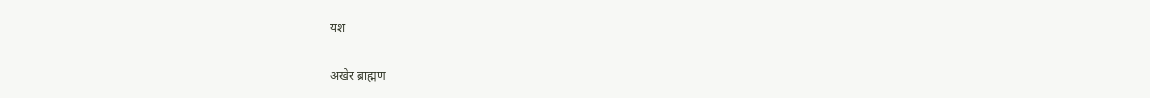यश

अखेर ब्राह्मण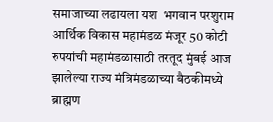समाजाच्या लढायला यश  भगवान परशुराम आर्थिक विकास महामंडळ मंजूर 50 कोटी रुपयांची महामंडळासाठी तरतूद मुंबई आज झालेल्या राज्य मंत्रिमंडळाच्या बैठकीमध्ये ब्राह्मण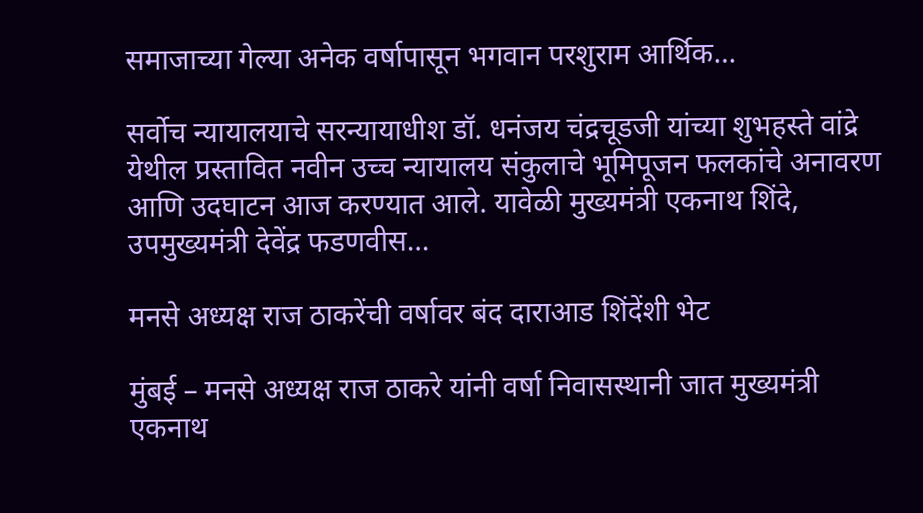समाजाच्या गेल्या अनेक वर्षापासून भगवान परशुराम आर्थिक…

सर्वोच न्यायालयाचे सरन्यायाधीश डॉ. धनंजय चंद्रचूडजी यांच्या शुभहस्ते वांद्रे येथील प्रस्तावित नवीन उच्च न्यायालय संकुलाचे भूमिपूजन फलकांचे अनावरण आणि उदघाटन आज करण्यात आले. यावेळी मुख्यमंत्री एकनाथ शिंदे, उपमुख्यमंत्री देवेंद्र फडणवीस…

मनसे अध्यक्ष राज ठाकरेंची वर्षावर बंद दाराआड शिंदेंशी भेट

मुंबई – मनसे अध्यक्ष राज ठाकरे यांनी वर्षा निवासस्थानी जात मुख्यमंत्री एकनाथ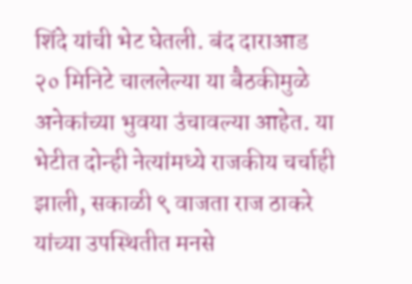शिंदे यांची भेट घेतली. बंद दाराआड २० मिनिटे चाललेल्या या बैठकीमुळे अनेकांच्या भुवया उंचावल्या आहेत. या भेटीत दोन्ही नेत्यांमध्ये राजकीय चर्चाही झाली, सकाळी ९ वाजता राज ठाकरे यांच्या उपस्थितीत मनसे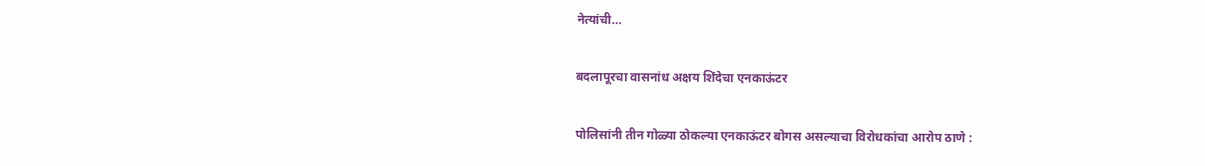नेत्यांची…

बदलापूरचा वासनांध अक्षय शिंदेचा एनकाऊंटर

पोलिसांनी तीन गोळ्या ठोकल्या एनकाऊंटर बोगस असल्याचा विरोधकांचा आरोप ठाणे :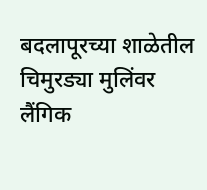बदलापूरच्या शाळेतील चिमुरड्या मुलिंवर लैंगिक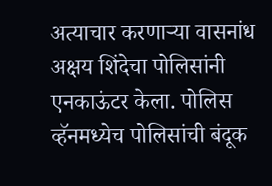अत्याचार करणाऱ्या वासनांध अक्षय शिंदेचा पोलिसांनी एनकाऊंटर केला. पोलिस व्हॅनमध्येच पोलिसांची बंदूक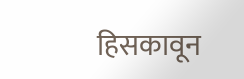हिसकावून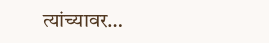त्यांच्यावर…